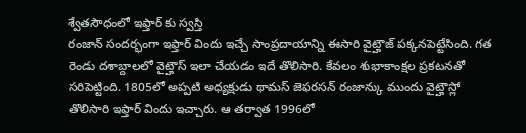శ్వేతసౌధంలో ఇఫ్తార్ కు స్వస్తి
రంజాన్ సందర్భంగా ఇఫ్తార్ విందు ఇచ్చే సాంప్రదాయాన్ని ఈసారి వైట్హౌజ్ పక్కనపెట్టేసింది. గత రెండు దశాబ్దాలలో వైట్హౌస్ ఇలా చేయడం ఇదే తొలిసారి. కేవలం శుభాకాంక్షల ప్రకటనతో సరిపెట్టింది. 1805లో అప్పటి అధ్యక్షుడు థామస్ జెఫరసన్ రంజాన్కు ముందు వైట్హౌస్లో తొలిసారి ఇఫ్తార్ విందు ఇచ్చారు. ఆ తర్వాత 1996లో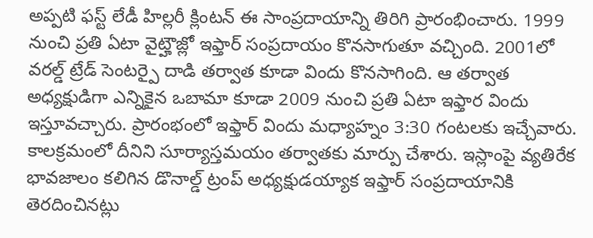అప్పటి ఫస్ట్ లేడీ హిల్లరీ క్లింటన్ ఈ సాంప్రదాయాన్ని తిరిగి ప్రారంభించారు. 1999 నుంచి ప్రతి ఏటా వైట్హౌజ్లో ఇఫ్తార్ సంప్రదాయం కొనసాగుతూ వచ్చింది. 2001లో వరల్డ్ ట్రేడ్ సెంటర్పై దాడి తర్వాత కూడా విందు కొనసాగింది. ఆ తర్వాత అధ్యక్షుడిగా ఎన్నికైన ఒబామా కూడా 2009 నుంచి ప్రతి ఏటా ఇఫ్తార విందు ఇస్తూవచ్చారు. ప్రారంభంలో ఇఫ్తార్ విందు మధ్యాహ్నం 3:30 గంటలకు ఇచ్చేవారు. కాలక్రమంలో దీనిని సూర్యాస్తమయం తర్వాతకు మార్పు చేశారు. ఇస్లాంపై వ్యతిరేక భావజాలం కలిగిన డొనాల్డ్ ట్రంప్ అధ్యక్షుడయ్యాక ఇఫ్తార్ సంప్రదాయానికి తెరదించినట్లు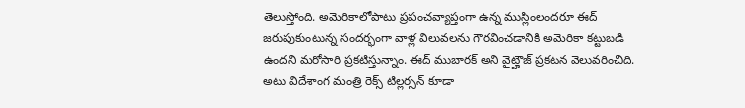తెలుస్తోంది. అమెరికాలోపాటు ప్రపంచవ్యాప్తంగా ఉన్న ముస్లింలందరూ ఈద్ జరుపుకుంటున్న సందర్భంగా వాళ్ల విలువలను గౌరవించడానికి అమెరికా కట్టుబడి ఉందని మరోసారి ప్రకటిస్తున్నాం. ఈద్ ముబారక్ అని వైట్హౌజ్ ప్రకటన వెలువరించిది. అటు విదేశాంగ మంత్రి రెక్స్ టిల్లర్సన్ కూడా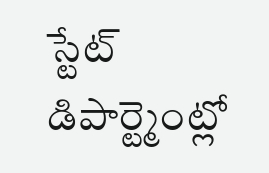స్టేట్ డిపార్ట్మెంట్లో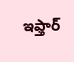ఇఫ్తార్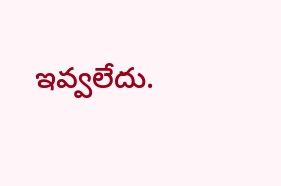ఇవ్వలేదు.